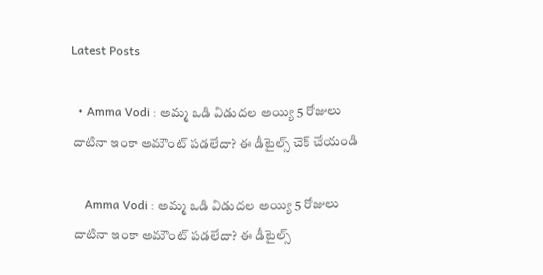Latest Posts

  • Amma Vodi : అమ్మ ఒడి విడుదల అయ్యి 5 రోజులు దాటినా ఇంకా అమౌంట్ పడలేదా? ఈ డీటైల్స్ చెక్ చేయండి

    Amma Vodi : అమ్మ ఒడి విడుదల అయ్యి 5 రోజులు దాటినా ఇంకా అమౌంట్ పడలేదా? ఈ డీటైల్స్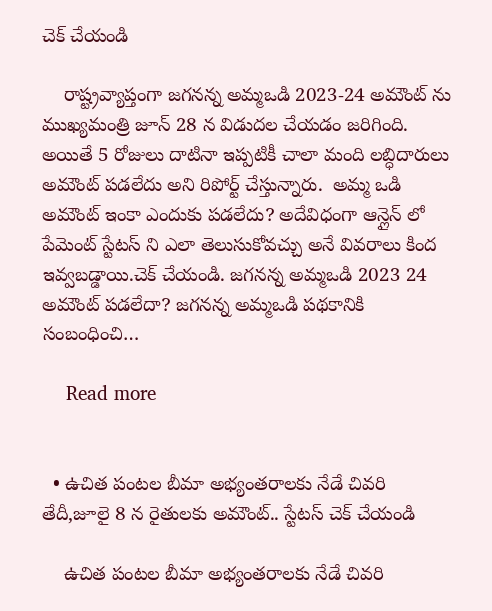చెక్ చేయండి

    రాష్ట్రవ్యాప్తంగా జగనన్న అమ్మఒడి 2023-24 అమౌంట్ ను ముఖ్యమంత్రి జూన్ 28 న విడుదల చేయడం జరిగింది. అయితే 5 రోజులు దాటినా ఇప్పటికీ చాలా మంది లబ్ధిదారులు అమౌంట్ పడలేదు అని రిపోర్ట్ చేస్తున్నారు.  అమ్మ ఒడి అమౌంట్ ఇంకా ఎందుకు పడలేదు? అదేవిధంగా ఆన్లైన్ లో పేమెంట్ స్టేటస్ ని ఎలా తెలుసుకోవచ్చు అనే వివరాలు కింద ఇవ్వబడ్డాయి.చెక్ చేయండి. జగనన్న అమ్మఒడి 2023 24 అమౌంట్ పడలేదా? జగనన్న అమ్మఒడి పథకానికి సంబంధించి…

    Read more


  • ఉచిత పంటల బీమా అభ్యంతరాలకు నేడే చివరి తేదీ,జూలై 8 న రైతులకు అమౌంట్.. స్టేటస్ చెక్ చేయండి

    ఉచిత పంటల బీమా అభ్యంతరాలకు నేడే చివరి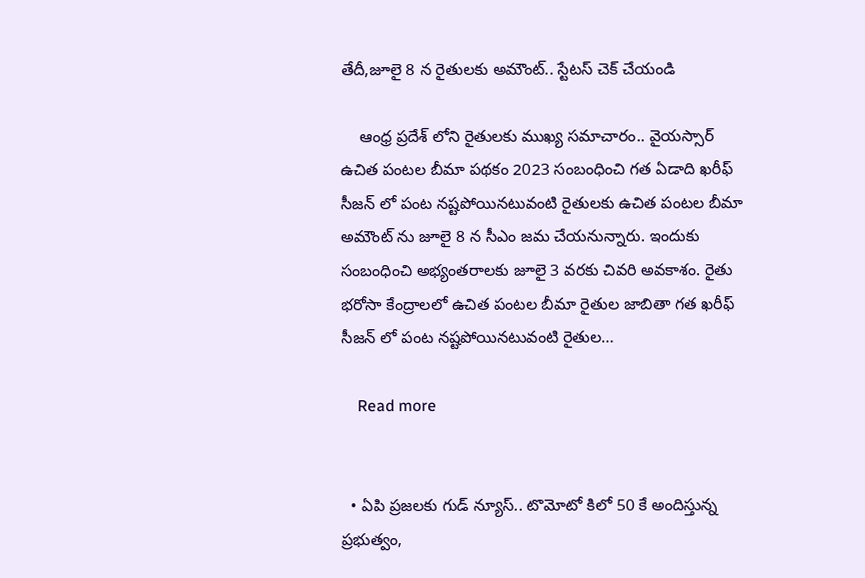తేదీ,జూలై 8 న రైతులకు అమౌంట్.. స్టేటస్ చెక్ చేయండి

    ఆంధ్ర ప్రదేశ్ లోని రైతులకు ముఖ్య సమాచారం.. వైయస్సార్ ఉచిత పంటల బీమా పథకం 2023 సంబంధించి గత ఏడాది ఖరీఫ్ సీజన్ లో పంట నష్టపోయినటువంటి రైతులకు ఉచిత పంటల బీమా అమౌంట్ ను జూలై 8 న సీఎం జమ చేయనున్నారు. ఇందుకు సంబంధించి అభ్యంతరాలకు జూలై 3 వరకు చివరి అవకాశం. రైతు భరోసా కేంద్రాలలో ఉచిత పంటల బీమా రైతుల జాబితా గత ఖరీఫ్ సీజన్ లో పంట నష్టపోయినటువంటి రైతుల…

    Read more


  • ఏపి ప్రజలకు గుడ్ న్యూస్.. టొమోటో కిలో 50 కే అందిస్తున్న ప్రభుత్వం,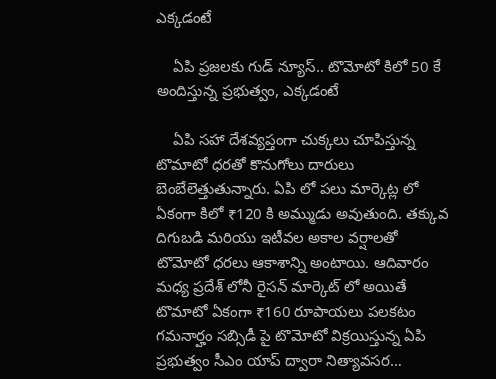ఎక్కడంటే

    ఏపి ప్రజలకు గుడ్ న్యూస్.. టొమోటో కిలో 50 కే అందిస్తున్న ప్రభుత్వం, ఎక్కడంటే

    ఏపి సహా దేశవ్యప్తంగా చుక్కలు చూపిస్తున్న టొమాటో ధరతో కొనుగోలు దారులు బెంబేలెత్తుతున్నారు. ఏపి లో పలు మార్కెట్ల లో ఏకంగా కిలో ₹120 కి అమ్ముడు అవుతుంది. తక్కువ దిగుబడి మరియు ఇటీవల అకాల వర్షాలతో టొమోటో ధరలు ఆకాశాన్ని అంటాయి. ఆదివారం మధ్య ప్రదేశ్ లోనీ రైసన్ మార్కెట్ లో అయితే టొమాటో ఏకంగా ₹160 రూపాయలు పలకటం గమనార్హం సబ్సిడీ పై టొమోటో విక్రయిస్తున్న ఏపి ప్రభుత్వం సీఎం యాప్ ద్వారా నిత్యావసర…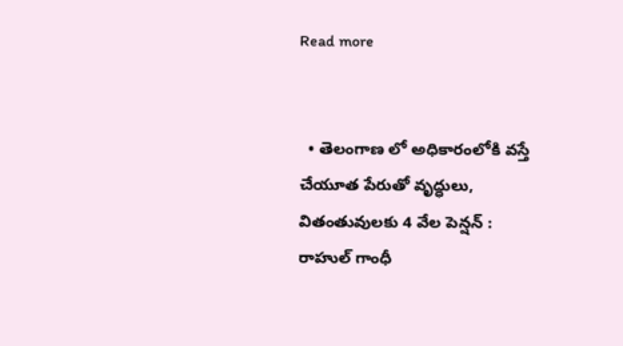Read more


  • తెలంగాణ లో అధికారంలోకి వస్తే చేయూత పేరుతో వృద్ధులు, వితంతువులకు 4 వేల పెన్షన్ : రాహుల్ గాంధీ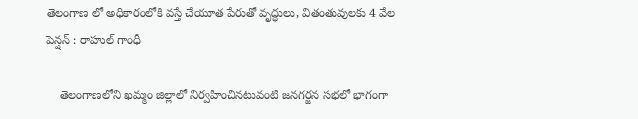తెలంగాణ లో అధికారంలోకి వస్తే చేయూత పేరుతో వృద్ధులు, వితంతువులకు 4 వేల పెన్షన్ : రాహుల్ గాంధీ

    తెలంగాణలోని ఖమ్మం జిల్లాలో నిర్వహించినటువంటి జనగర్జన సభలో భాగంగా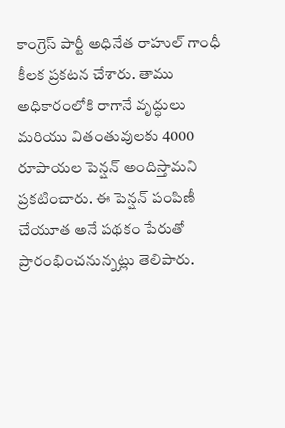కాంగ్రెస్ పార్టీ అధినేత రాహుల్ గాంధీ కీలక ప్రకటన చేశారు. తాము అధికారంలోకి రాగానే వృద్ధులు మరియు వితంతువులకు 4000 రూపాయల పెన్షన్ అందిస్తామని ప్రకటించారు. ఈ పెన్షన్ పంపిణీ చేయూత అనే పథకం పేరుతో ప్రారంభించనున్నట్లు తెలిపారు.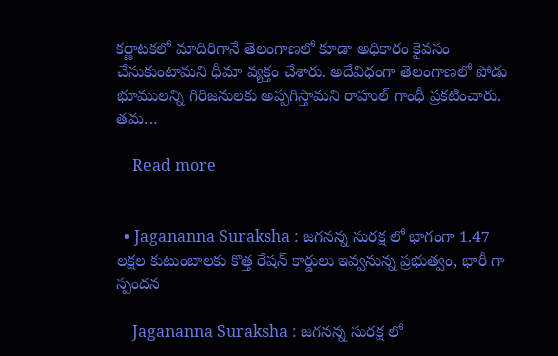కర్ణాటకలో మాదిరిగానే తెలంగాణలో కూడా అధికారం కైవసం చేసుకుంటామని ధీమా వ్యక్తం చేశారు. అదేవిధంగా తెలంగాణలో పోడు భూములన్ని గిరిజనులకు అప్పగిస్తామని రాహుల్ గాంధీ ప్రకటించారు. తమ…

    Read more


  • Jagananna Suraksha : జగనన్న సురక్ష లో భాగంగా 1.47 లక్షల కుటుంబాలకు కొత్త రేషన్ కార్డులు ఇవ్వనున్న ప్రభుత్వం, భారీ గా స్పందన

    Jagananna Suraksha : జగనన్న సురక్ష లో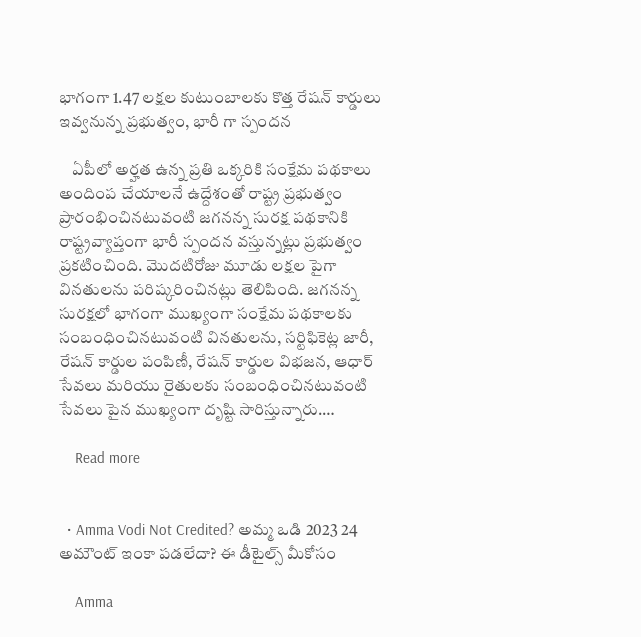భాగంగా 1.47 లక్షల కుటుంబాలకు కొత్త రేషన్ కార్డులు ఇవ్వనున్న ప్రభుత్వం, భారీ గా స్పందన

    ఏపీలో అర్హత ఉన్న ప్రతి ఒక్కరికి సంక్షేమ పథకాలు అందింప చేయాలనే ఉద్దేశంతో రాష్ట్ర ప్రభుత్వం ప్రారంభించినటువంటి జగనన్న సురక్ష పథకానికి రాష్ట్రవ్యాప్తంగా భారీ స్పందన వస్తున్నట్లు ప్రభుత్వం ప్రకటించింది. మొదటిరోజు మూడు లక్షల పైగా వినతులను పరిష్కరించినట్లు తెలిపింది. జగనన్న సురక్షలో భాగంగా ముఖ్యంగా సంక్షేమ పథకాలకు సంబంధించినటువంటి వినతులను, సర్టిఫికెట్ల జారీ, రేషన్ కార్డుల పంపిణీ, రేషన్ కార్డుల విభజన, ఆధార్ సేవలు మరియు రైతులకు సంబంధించినటువంటి సేవలు పైన ముఖ్యంగా దృష్టి సారిస్తున్నారు.…

    Read more


  • Amma Vodi Not Credited? అమ్మ ఒడి 2023 24 అమౌంట్ ఇంకా పడలేదా? ఈ డీటైల్స్ మీకోసం

    Amma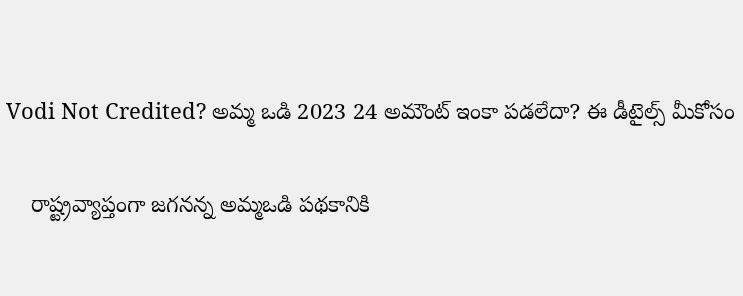Vodi Not Credited? అమ్మ ఒడి 2023 24 అమౌంట్ ఇంకా పడలేదా? ఈ డీటైల్స్ మీకోసం

    రాష్ట్రవ్యాప్తంగా జగనన్న అమ్మఒడి పథకానికి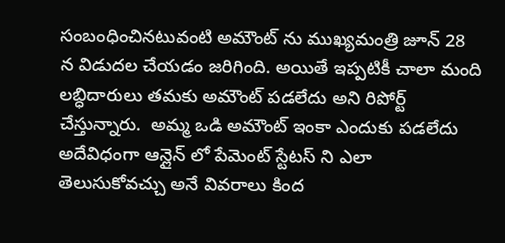సంబంధించినటువంటి అమౌంట్ ను ముఖ్యమంత్రి జూన్ 28 న విడుదల చేయడం జరిగింది. అయితే ఇప్పటికీ చాలా మంది లబ్ధిదారులు తమకు అమౌంట్ పడలేదు అని రిపోర్ట్ చేస్తున్నారు.  అమ్మ ఒడి అమౌంట్ ఇంకా ఎందుకు పడలేదు అదేవిధంగా ఆన్లైన్ లో పేమెంట్ స్టేటస్ ని ఎలా తెలుసుకోవచ్చు అనే వివరాలు కింద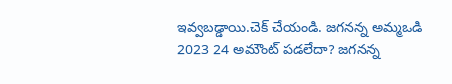ఇవ్వబడ్డాయి.చెక్ చేయండి. జగనన్న అమ్మఒడి 2023 24 అమౌంట్ పడలేదా? జగనన్న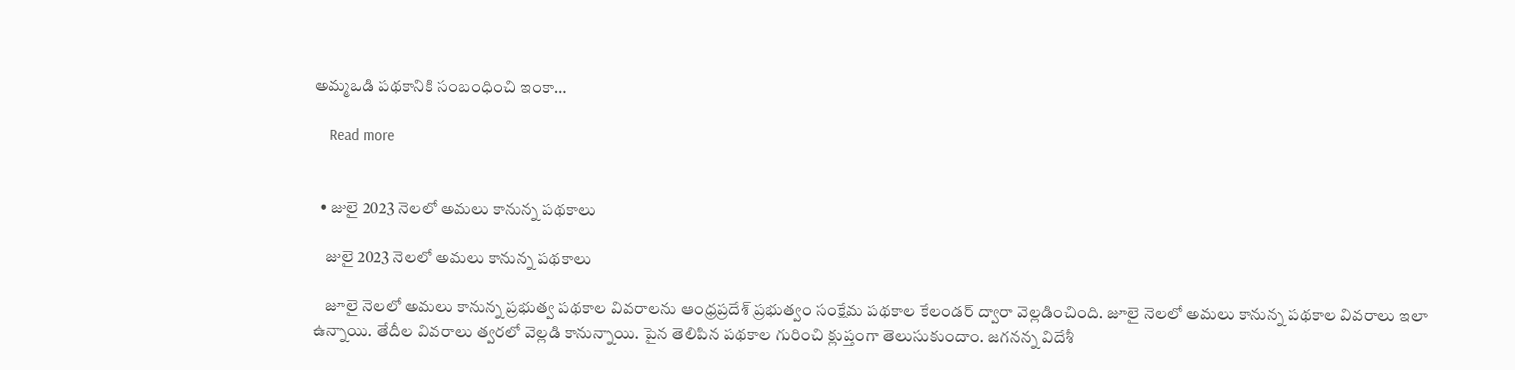అమ్మఒడి పథకానికి సంబంధించి ఇంకా…

    Read more


  • జులై 2023 నెలలో అమలు కానున్న పథకాలు

    జులై 2023 నెలలో అమలు కానున్న పథకాలు

    జూలై నెలలో అమలు కానున్న ప్రభుత్వ పథకాల వివరాలను ఆంధ్రప్రదేశ్ ప్రభుత్వం సంక్షేమ పథకాల కేలండర్ ద్వారా వెల్లడించింది. జూలై నెలలో అమలు కానున్న పథకాల వివరాలు ఇలా ఉన్నాయి. తేదీల వివరాలు త్వరలో వెల్లడి కానున్నాయి. పైన తెలిపిన పథకాల గురించి క్లుప్తంగా తెలుసుకుందాం. జగనన్న విదేశీ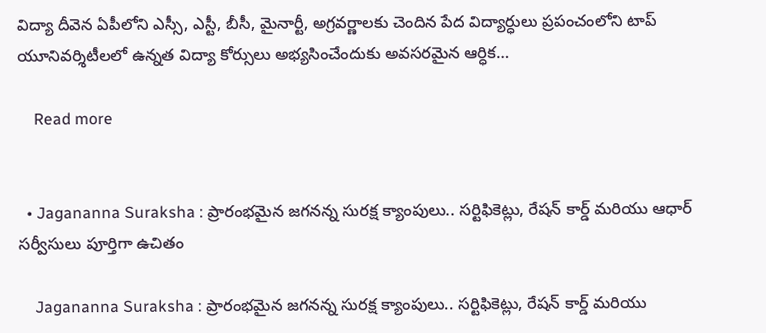విద్యా దీవెన ఏపీలోని ఎస్సీ, ఎస్టీ, బీసీ, మైనార్టీ, అగ్రవర్ణాలకు చెందిన పేద విద్యార్ధులు ప్రపంచంలోని టాప్‌ యూనివర్శిటీలలో ఉన్నత విద్యా కోర్సులు అభ్యసించేందుకు అవసరమైన ఆర్ధిక…

    Read more


  • Jagananna Suraksha : ప్రారంభమైన జగనన్న సురక్ష క్యాంపులు.. సర్టిఫికెట్లు, రేషన్ కార్డ్ మరియు ఆధార్ సర్వీసులు పూర్తిగా ఉచితం

    Jagananna Suraksha : ప్రారంభమైన జగనన్న సురక్ష క్యాంపులు.. సర్టిఫికెట్లు, రేషన్ కార్డ్ మరియు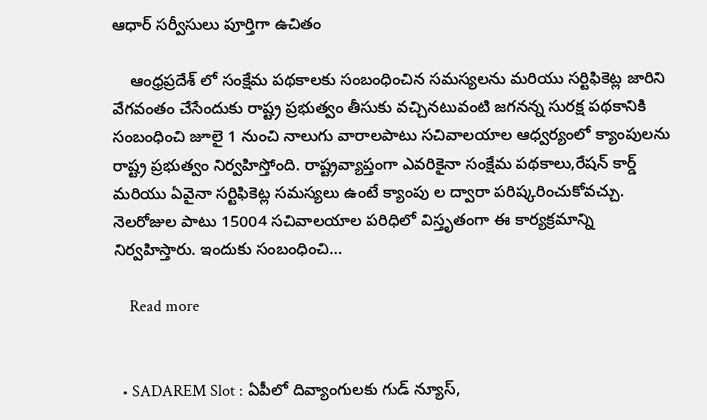ఆధార్ సర్వీసులు పూర్తిగా ఉచితం

    ఆంధ్రప్రదేశ్ లో సంక్షేమ పథకాలకు సంబంధించిన సమస్యలను మరియు సర్టిఫికెట్ల జారిని వేగవంతం చేసేందుకు రాష్ట్ర ప్రభుత్వం తీసుకు వచ్చినటువంటి జగనన్న సురక్ష పథకానికి సంబంధించి జూలై 1 నుంచి నాలుగు వారాలపాటు సచివాలయాల ఆధ్వర్యంలో క్యాంపులను రాష్ట్ర ప్రభుత్వం నిర్వహిస్తోంది. రాష్ట్రవ్యాప్తంగా ఎవరికైనా సంక్షేమ పథకాలు,రేషన్ కార్డ్ మరియు ఏవైనా సర్టిఫికెట్ల సమస్యలు ఉంటే క్యాంపు ల ద్వారా పరిష్కరించుకోవచ్చు. నెలరోజుల పాటు 15004 సచివాలయాల పరిధిలో విస్తృతంగా ఈ కార్యక్రమాన్ని నిర్వహిస్తారు. ఇందుకు సంబంధించి…

    Read more


  • SADAREM Slot : ఏపీలో దివ్యాంగులకు గుడ్ న్యూస్,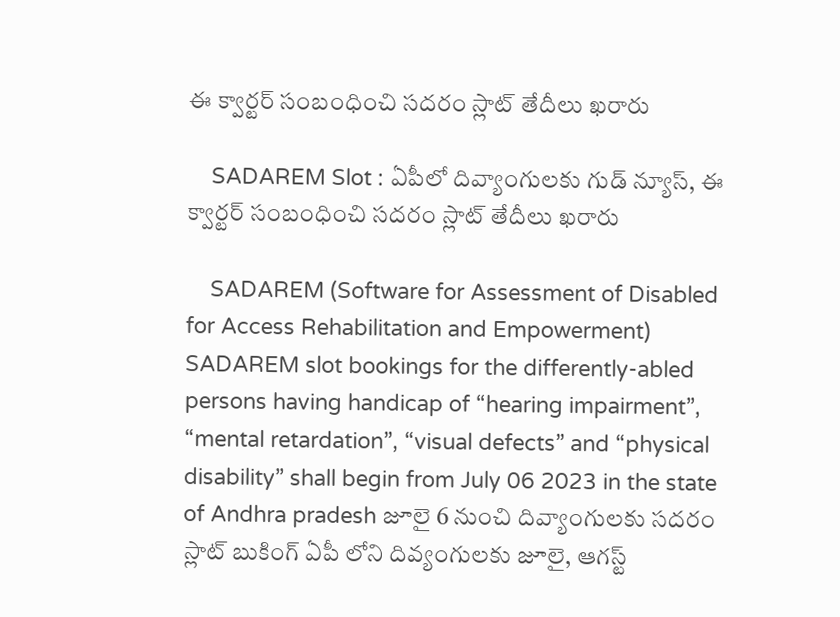ఈ క్వార్టర్ సంబంధించి సదరం స్లాట్ తేదీలు ఖరారు

    SADAREM Slot : ఏపీలో దివ్యాంగులకు గుడ్ న్యూస్, ఈ క్వార్టర్ సంబంధించి సదరం స్లాట్ తేదీలు ఖరారు

    SADAREM (Software for Assessment of Disabled for Access Rehabilitation and Empowerment) SADAREM slot bookings for the differently-abled persons having handicap of “hearing impairment”, “mental retardation”, “visual defects” and “physical disability” shall begin from July 06 2023 in the state of Andhra pradesh జూలై 6 నుంచి దివ్యాంగులకు సదరం స్లాట్ బుకింగ్ ఏపీ లోని దివ్యంగులకు జూలై, ఆగస్ట్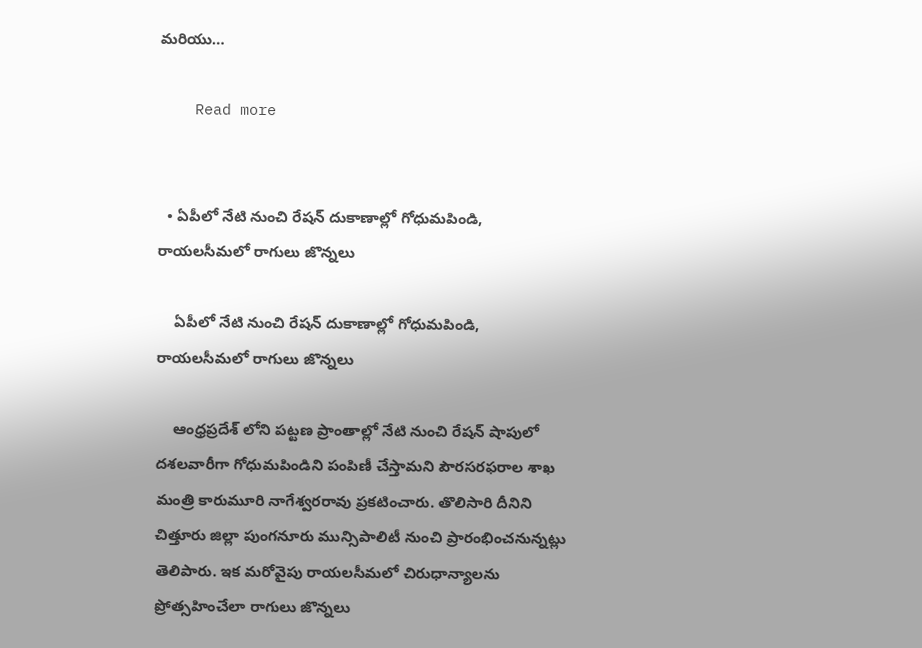మరియు…

    Read more


  • ఏపీలో నేటి నుంచి రేషన్ దుకాణాల్లో గోధుమపిండి, రాయలసీమలో రాగులు జొన్నలు

    ఏపీలో నేటి నుంచి రేషన్ దుకాణాల్లో గోధుమపిండి, రాయలసీమలో రాగులు జొన్నలు

    ఆంధ్రప్రదేశ్ లోని పట్టణ ప్రాంతాల్లో నేటి నుంచి రేషన్ షాపులో దశలవారీగా గోధుమపిండిని పంపిణీ చేస్తామని పౌరసరఫరాల శాఖ మంత్రి కారుమూరి నాగేశ్వరరావు ప్రకటించారు. తొలిసారి దీనిని చిత్తూరు జిల్లా పుంగనూరు మున్సిపాలిటీ నుంచి ప్రారంభించనున్నట్లు తెలిపారు. ఇక మరోవైపు రాయలసీమలో చిరుధాన్యాలను ప్రోత్సహించేలా రాగులు జొన్నలు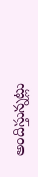అందిస్తున్నట్లు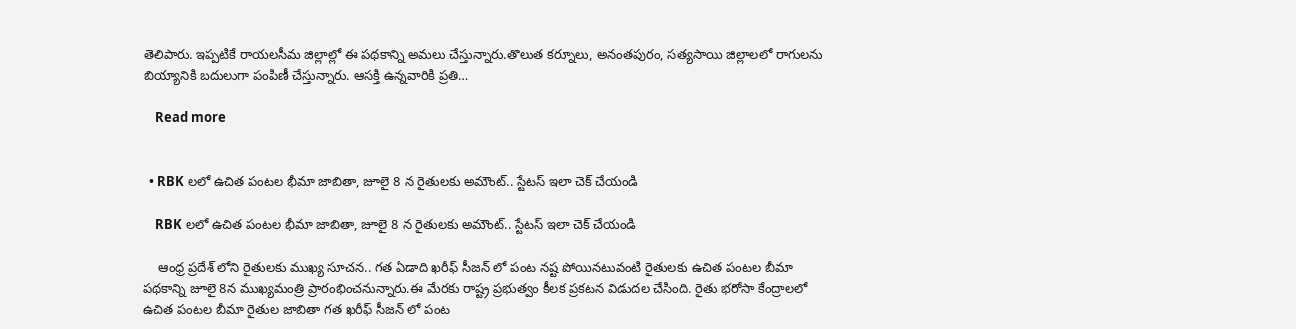తెలిపారు. ఇప్పటికే రాయలసీమ జిల్లాల్లో ఈ పథకాన్ని అమలు చేస్తున్నారు.తొలుత కర్నూలు, అనంతపురం, సత్యసాయి జిల్లాలలో రాగులను బియ్యానికి బదులుగా పంపిణీ చేస్తున్నారు. ఆసక్తి ఉన్నవారికి ప్రతి…

    Read more


  • RBK లలో ఉచిత పంటల భీమా జాబితా, జూలై 8 న రైతులకు అమౌంట్.. స్టేటస్ ఇలా చెక్ చేయండి

    RBK లలో ఉచిత పంటల భీమా జాబితా, జూలై 8 న రైతులకు అమౌంట్.. స్టేటస్ ఇలా చెక్ చేయండి

    ఆంధ్ర ప్రదేశ్ లోని రైతులకు ముఖ్య సూచన.. గత ఏడాది ఖరీఫ్ సీజన్ లో పంట నష్ట పోయినటువంటి రైతులకు ఉచిత పంటల బీమా పథకాన్ని జూలై 8న ముఖ్యమంత్రి ప్రారంభించనున్నారు.ఈ మేరకు రాష్ట్ర ప్రభుత్వం కీలక ప్రకటన విడుదల చేసింది. రైతు భరోసా కేంద్రాలలో ఉచిత పంటల బీమా రైతుల జాబితా గత ఖరీఫ్ సీజన్ లో పంట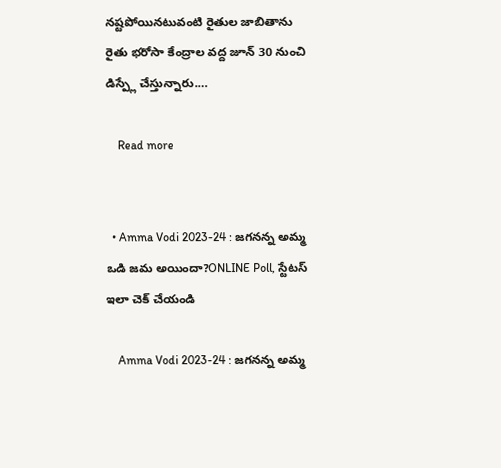నష్టపోయినటువంటి రైతుల జాబితాను రైతు భరోసా కేంద్రాల వద్ద జూన్ 30 నుంచి డిస్ప్లే చేస్తున్నారు.…

    Read more


  • Amma Vodi 2023-24 : జగనన్న అమ్మ ఒడి జమ అయిందా?ONLINE Poll, స్టేటస్ ఇలా చెక్ చేయండి

    Amma Vodi 2023-24 : జగనన్న అమ్మ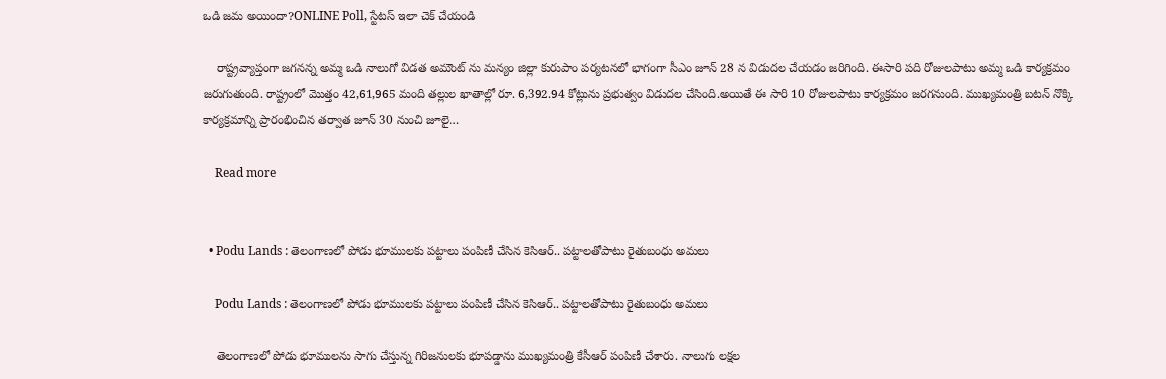ఒడి జమ అయిందా?ONLINE Poll, స్టేటస్ ఇలా చెక్ చేయండి

    రాష్ట్రవ్యాప్తంగా జగనన్న అమ్మ ఒడి నాలుగో విడత అమౌంట్ ను మన్యం జిల్లా కురుపాం పర్యటనలో భాగంగా సీఎం జూన్ 28 న విడుదల చేయడం జరిగింది. ఈసారి పది రోజులపాటు అమ్మ ఒడి కార్యక్రమం జరుగుతుంది. రాష్ట్రంలో మొత్తం 42,61,965 మంది తల్లుల ఖాతాల్లో రూ. 6,392.94 కోట్లును ప్రభుత్వం విడుదల చేసింది.అయితే ఈ సారి 10 రోజులపాటు కార్యక్రమం జరగనుంది. ముఖ్యమంత్రి బటన్ నొక్కి కార్యక్రమాన్ని ప్రారంభించిన తర్వాత జూన్ 30 నుంచి జూలై…

    Read more


  • Podu Lands : తెలంగాణలో పోడు భూములకు పట్టాలు పంపిణీ చేసిన కెసిఆర్.. పట్టాలతోపాటు రైతుబంధు అమలు

    Podu Lands : తెలంగాణలో పోడు భూములకు పట్టాలు పంపిణీ చేసిన కెసిఆర్.. పట్టాలతోపాటు రైతుబంధు అమలు

    తెలంగాణలో పోడు భూములను సాగు చేస్తున్న గిరిజనులకు భూపడ్డాను ముఖ్యమంత్రి కేసీఆర్ పంపిణీ చేశారు. నాలుగు లక్షల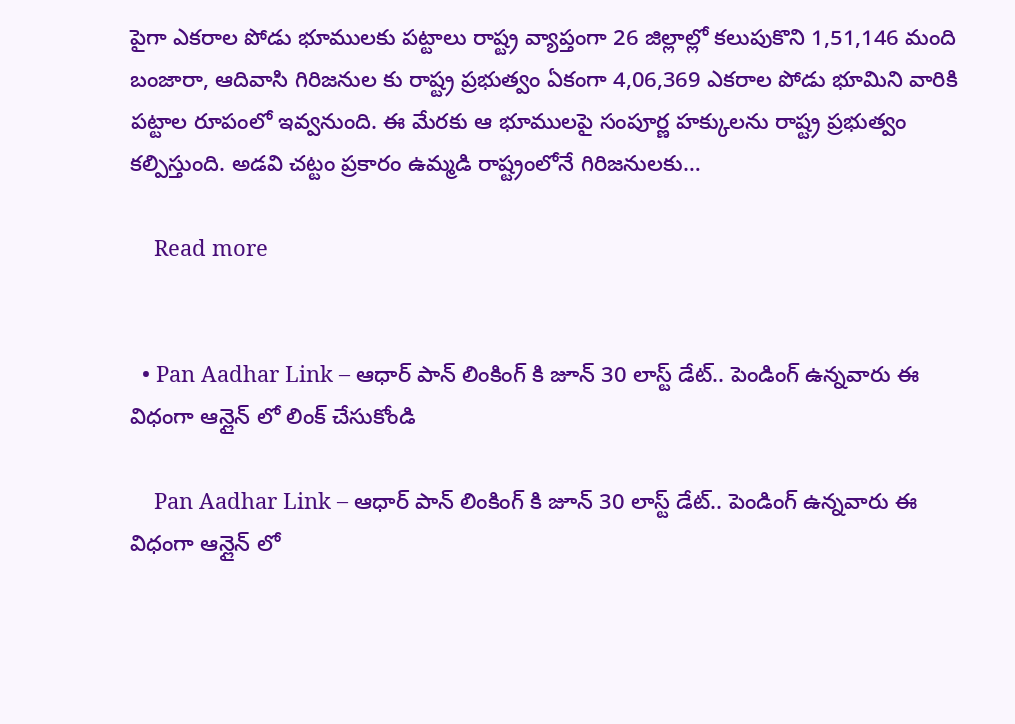పైగా ఎకరాల పోడు భూములకు పట్టాలు రాష్ట్ర వ్యాప్తంగా 26 జిల్లాల్లో కలుపుకొని 1,51,146 మంది బంజారా, ఆదివాసి గిరిజనుల కు రాష్ట్ర ప్రభుత్వం ఏకంగా 4,06,369 ఎకరాల పోడు భూమిని వారికి పట్టాల రూపంలో ఇవ్వనుంది. ఈ మేరకు ఆ భూములపై సంపూర్ణ హక్కులను రాష్ట్ర ప్రభుత్వం కల్పిస్తుంది. అడవి చట్టం ప్రకారం ఉమ్మడి రాష్ట్రంలోనే గిరిజనులకు…

    Read more


  • Pan Aadhar Link – ఆధార్ పాన్ లింకింగ్ కి జూన్ 30 లాస్ట్ డేట్.. పెండింగ్ ఉన్నవారు ఈ విధంగా ఆన్లైన్ లో లింక్ చేసుకోండి

    Pan Aadhar Link – ఆధార్ పాన్ లింకింగ్ కి జూన్ 30 లాస్ట్ డేట్.. పెండింగ్ ఉన్నవారు ఈ విధంగా ఆన్లైన్ లో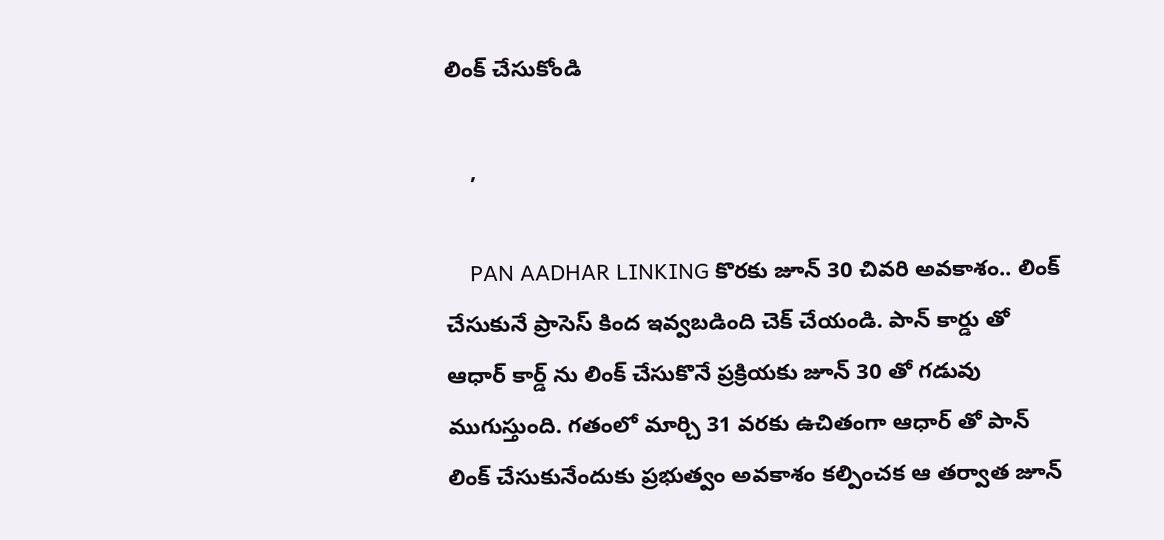లింక్ చేసుకోండి

    ,

    PAN AADHAR LINKING కొరకు జూన్ 30 చివరి అవకాశం.. లింక్ చేసుకునే ప్రాసెస్ కింద ఇవ్వబడింది చెక్ చేయండి. పాన్ కార్డు తో ఆధార్ కార్డ్ ను లింక్ చేసుకొనే ప్రక్రియకు జూన్ 30 తో గడువు ముగుస్తుంది. గతంలో మార్చి 31 వరకు ఉచితంగా ఆధార్ తో పాన్ లింక్ చేసుకునేందుకు ప్రభుత్వం అవకాశం కల్పించక ఆ తర్వాత జూన్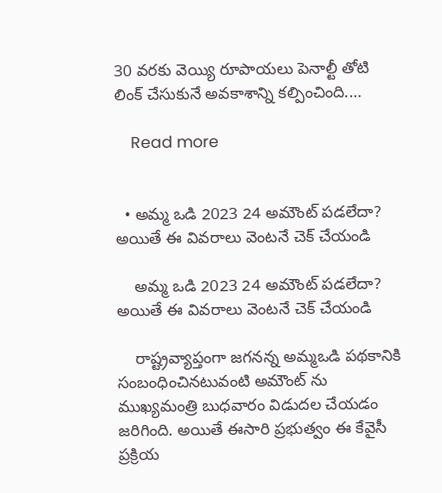30 వరకు వెయ్యి రూపాయలు పెనాల్టీ తోటి లింక్ చేసుకునే అవకాశాన్ని కల్పించింది.…

    Read more


  • అమ్మ ఒడి 2023 24 అమౌంట్ పడలేదా? అయితే ఈ వివరాలు వెంటనే చెక్ చేయండి

    అమ్మ ఒడి 2023 24 అమౌంట్ పడలేదా? అయితే ఈ వివరాలు వెంటనే చెక్ చేయండి

    రాష్ట్రవ్యాప్తంగా జగనన్న అమ్మఒడి పథకానికి సంబంధించినటువంటి అమౌంట్ ను ముఖ్యమంత్రి బుధవారం విడుదల చేయడం జరిగింది. అయితే ఈసారి ప్రభుత్వం ఈ కేవైసీ ప్రక్రియ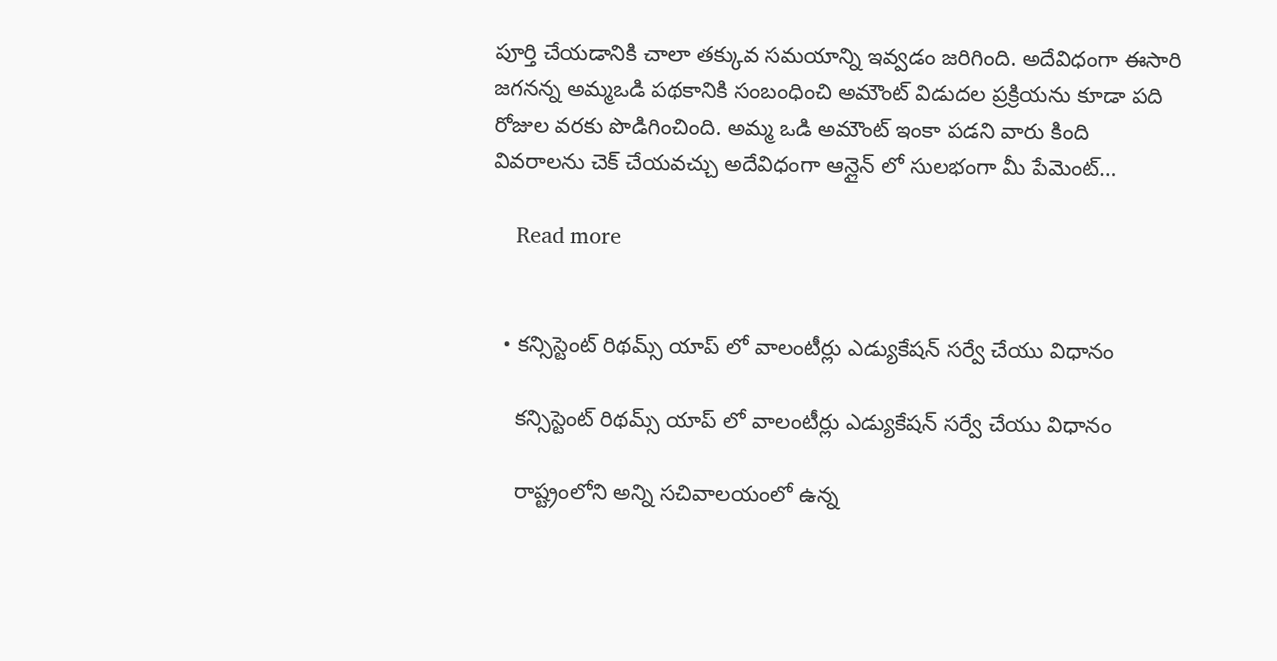పూర్తి చేయడానికి చాలా తక్కువ సమయాన్ని ఇవ్వడం జరిగింది. అదేవిధంగా ఈసారి జగనన్న అమ్మఒడి పథకానికి సంబంధించి అమౌంట్ విడుదల ప్రక్రియను కూడా పది రోజుల వరకు పొడిగించింది. అమ్మ ఒడి అమౌంట్ ఇంకా పడని వారు కింది వివరాలను చెక్ చేయవచ్చు అదేవిధంగా ఆన్లైన్ లో సులభంగా మీ పేమెంట్…

    Read more


  • కన్సిస్టెంట్ రిథమ్స్ యాప్ లో వాలంటీర్లు ఎడ్యుకేషన్ సర్వే చేయు విధానం

    కన్సిస్టెంట్ రిథమ్స్ యాప్ లో వాలంటీర్లు ఎడ్యుకేషన్ సర్వే చేయు విధానం

    రాష్ట్రంలోని అన్ని సచివాలయంలో ఉన్న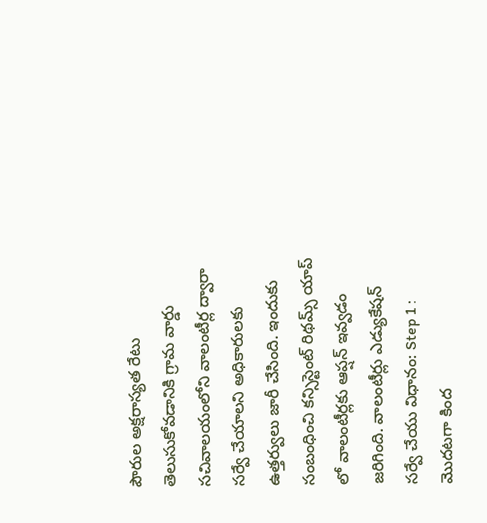పౌరుల అక్షరాస్యత రేటు తెలుసుకోవడానికి గ్రామ వార్డు సచివాలయంలోని వాలంటీర్ల ద్వారా సర్వే చేయాలని అధికారులకు ఉత్తర్వులు జారీ చేసింది. ఇందుకు సంబంధించి కన్సిస్టెంట్ రిథమ్స్ యాప్ లో వాలంటీర్లకు ఆప్షన్ ఇవ్వడం జరిగింది. వాలంటీర్లు ఎడ్యుకేషన్ సర్వే చేయు విధానం: Step 1 :  మొదటగా కింద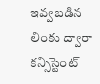ఇవ్వబడిన లింకు ద్వారా కన్సిస్టెంట్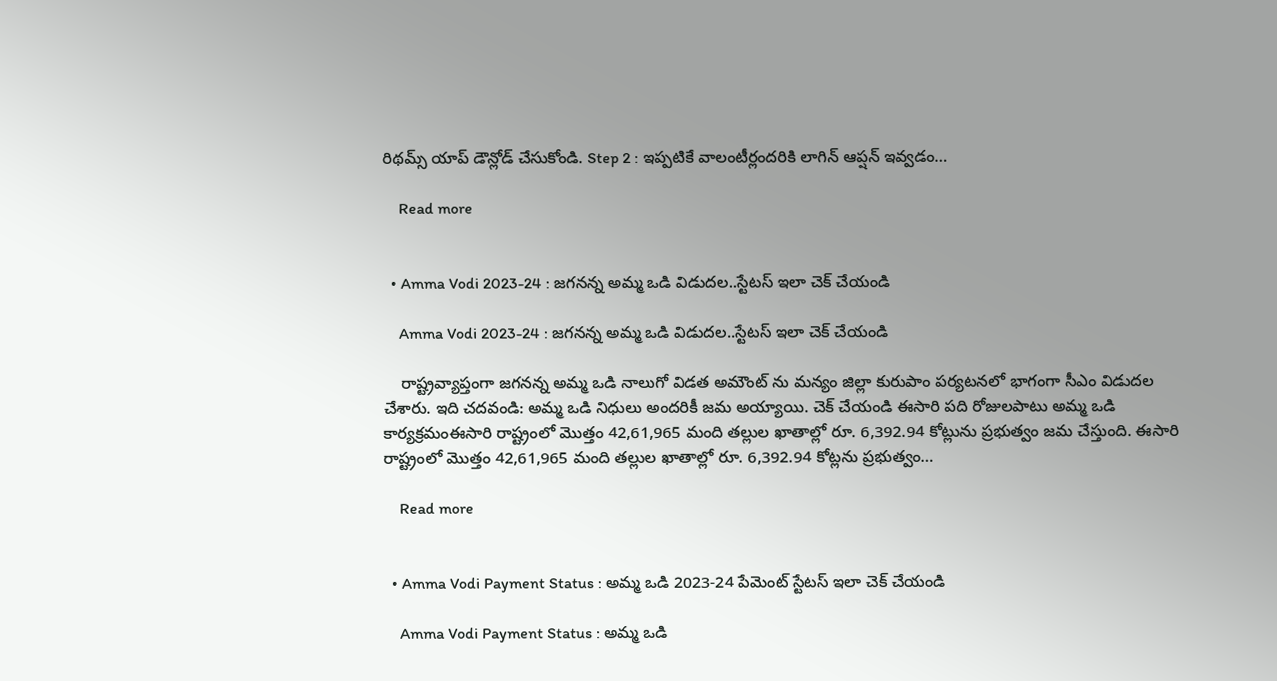రిథమ్స్ యాప్ డౌన్లోడ్ చేసుకోండి. Step 2 : ఇప్పటికే వాలంటీర్లందరికి లాగిన్ ఆప్షన్ ఇవ్వడం…

    Read more


  • Amma Vodi 2023-24 : జగనన్న అమ్మ ఒడి విడుదల..స్టేటస్ ఇలా చెక్ చేయండి

    Amma Vodi 2023-24 : జగనన్న అమ్మ ఒడి విడుదల..స్టేటస్ ఇలా చెక్ చేయండి

    రాష్ట్రవ్యాప్తంగా జగనన్న అమ్మ ఒడి నాలుగో విడత అమౌంట్ ను మన్యం జిల్లా కురుపాం పర్యటనలో భాగంగా సీఎం విడుదల చేశారు. ఇది చదవండి: అమ్మ ఒడి నిధులు అందరికీ జమ అయ్యాయి. చెక్ చేయండి ఈసారి పది రోజులపాటు అమ్మ ఒడి కార్యక్రమంఈసారి రాష్ట్రంలో మొత్తం 42,61,965 మంది తల్లుల ఖాతాల్లో రూ. 6,392.94 కోట్లును ప్రభుత్వం జమ చేస్తుంది. ఈసారి రాష్ట్రంలో మొత్తం 42,61,965 మంది తల్లుల ఖాతాల్లో రూ. 6,392.94 కోట్లను ప్రభుత్వం…

    Read more


  • Amma Vodi Payment Status : అమ్మ ఒడి 2023-24 పేమెంట్ స్టేటస్ ఇలా చెక్ చేయండి

    Amma Vodi Payment Status : అమ్మ ఒడి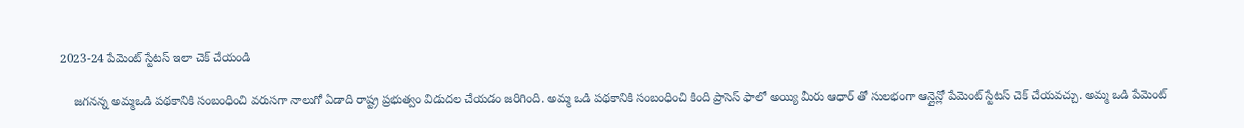2023-24 పేమెంట్ స్టేటస్ ఇలా చెక్ చేయండి

    జగనన్న అమ్మఒడి పథకానికి సంబంధించి వరుసగా నాలుగో ఏడాది రాష్ట్ర ప్రభుత్వం విడుదల చేయడం జరిగింది. అమ్మ ఒడి పథకానికి సంబంధించి కింది ప్రాసెస్ ఫాలో అయ్యి మీరు ఆధార్ తో సులభంగా ఆన్లైన్లో పేమెంట్ స్టేటస్ చెక్ చేయవచ్చు. అమ్మ ఒడి పేమెంట్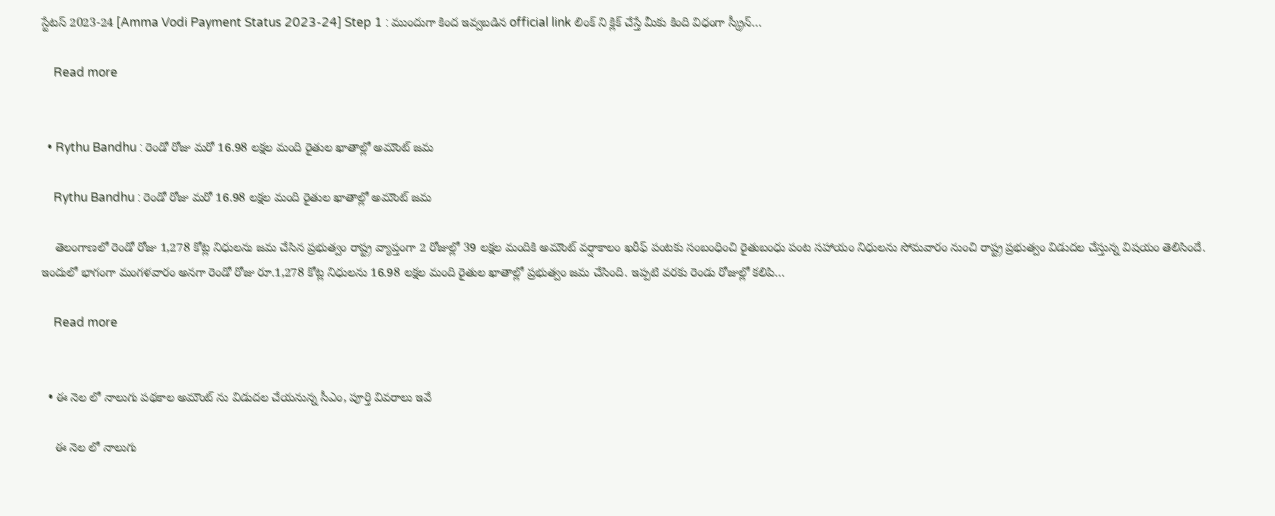స్టేటస్ 2023-24 [Amma Vodi Payment Status 2023-24] Step 1 : ముందుగా కింద ఇవ్వబడిన official link లింక్ ని క్లిక్ చేస్తే మీకు కింది విధంగా స్క్రీన్…

    Read more


  • Rythu Bandhu : రెండో రోజు మరో 16.98 లక్షల మంది రైతుల ఖాతాల్లో అమౌంట్ జమ

    Rythu Bandhu : రెండో రోజు మరో 16.98 లక్షల మంది రైతుల ఖాతాల్లో అమౌంట్ జమ

    తెలంగాణలో రెండో రోజు 1,278 కోట్ల నిధులను జమ చేసిన ప్రభుత్వం రాష్ట్ర వ్యాప్తంగా 2 రోజుల్లో 39 లక్షల మందికి అమౌంట్ వర్షాకాలం ఖరీఫ్ పంటకు సంబంధించి రైతుబంధు పంట సహాయం నిధులను సోమవారం నుంచి రాష్ట్ర ప్రభుత్వం విడుదల చేస్తున్న విషయం తెలిసిందే. ఇందులో భాగంగా మంగళవారం అనగా రెండో రోజు రూ.1,278 కోట్ల నిధులను 16.98 లక్షల మంది రైతుల ఖాతాల్లో ప్రభుత్వం జమ చేసింది. ఇప్పటి వరకు రెండు రోజుల్లో కలిపి…

    Read more


  • ఈ నెల లో నాలుగు పథకాల అమౌంట్ ను విడుదల చేయనున్న సీఎం, పూర్తి వివరాలు ఇవే

    ఈ నెల లో నాలుగు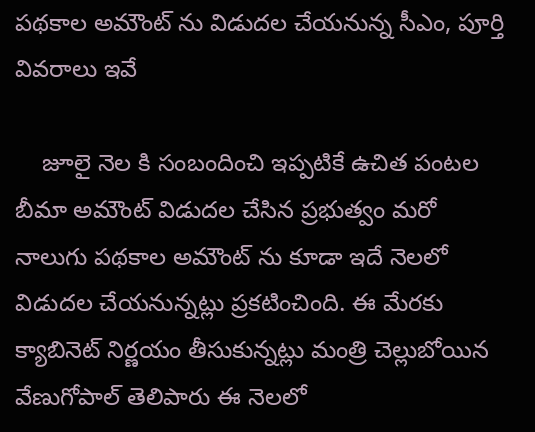పథకాల అమౌంట్ ను విడుదల చేయనున్న సీఎం, పూర్తి వివరాలు ఇవే

    జూలై నెల కి సంబందించి ఇప్పటికే ఉచిత పంటల బీమా అమౌంట్ విడుదల చేసిన ప్రభుత్వం మరో నాలుగు పథకాల అమౌంట్ ను కూడా ఇదే నెలలో విడుదల చేయనున్నట్లు ప్రకటించింది. ఈ మేరకు క్యాబినెట్ నిర్ణయం తీసుకున్నట్లు మంత్రి చెల్లుబోయిన వేణుగోపాల్ తెలిపారు ఈ నెలలో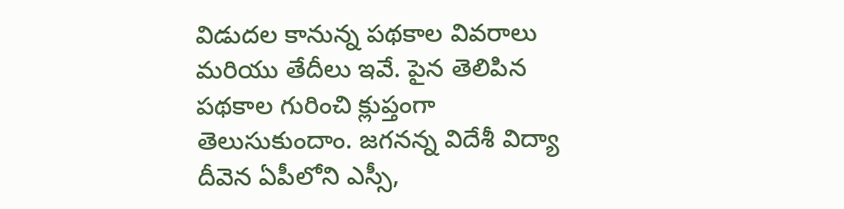విడుదల కానున్న పథకాల వివరాలు మరియు తేదీలు ఇవే. పైన తెలిపిన పథకాల గురించి క్లుప్తంగా తెలుసుకుందాం. జగనన్న విదేశీ విద్యా దీవెన ఏపీలోని ఎస్సీ,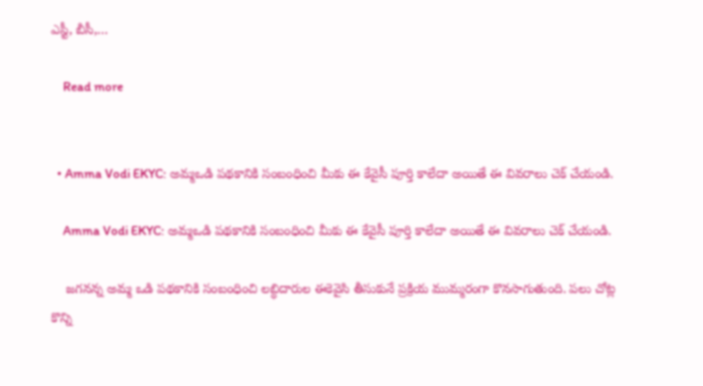ఎస్టీ, బీసీ,…

    Read more


  • Amma Vodi EKYC: అమ్మఒడి పథకానికి సంబంధించి మీకు ఈ కేవైసీ పూర్తి కాలేదా అయితే ఈ వివరాలు చెక్ చేయండి.

    Amma Vodi EKYC: అమ్మఒడి పథకానికి సంబంధించి మీకు ఈ కేవైసీ పూర్తి కాలేదా అయితే ఈ వివరాలు చెక్ చేయండి.

    జగనన్న అమ్మ ఒడి పథకానికి సంబంధించి లబ్ధిదారుల ఈకెవైసి తీసుకునే ప్రక్రియ ముమ్మరంగా కొనసాగుతుంది. పలు చోట్ల కొన్ని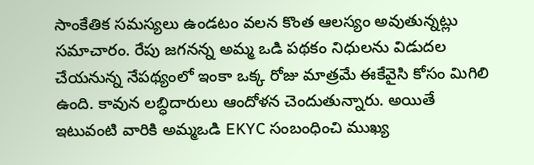సాంకేతిక సమస్యలు ఉండటం వలన కొంత ఆలస్యం అవుతున్నట్లు సమాచారం. రేపు జగనన్న అమ్మ ఒడి పథకం నిధులను విడుదల చేయనున్న నేపథ్యంలో ఇంకా ఒక్క రోజు మాత్రమే ఈకేవైసి కోసం మిగిలి ఉంది. కావున లబ్ధిదారులు ఆందోళన చెందుతున్నారు. అయితే ఇటువంటి వారికి అమ్మఒడి EKYC సంబంధించి ముఖ్య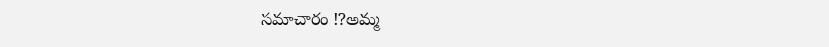సమాచారం ⁉అమ్మ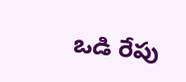ఒడి రేపు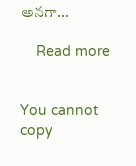అనగా…

    Read more


You cannot copy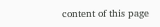content of this page